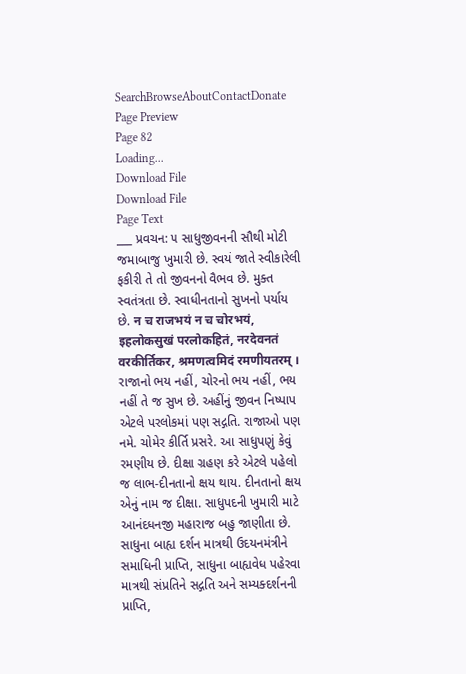SearchBrowseAboutContactDonate
Page Preview
Page 82
Loading...
Download File
Download File
Page Text
___ પ્રવચન: ૫ સાધુજીવનની સૌથી મોટી જમાબાજુ ખુમારી છે. સ્વયં જાતે સ્વીકારેલી ફકીરી તે તો જીવનનો વૈભવ છે. મુક્ત સ્વતંત્રતા છે. સ્વાધીનતાનો સુખનો પર્યાય છે. न च राजभयं न च चोरभयं, इहलोकसुखं परलोकहितं, नरदेवनतं वरकीर्तिकर, श्रमणत्वमिदं रमणीयतरम् । રાજાનો ભય નહીં, ચોરનો ભય નહીં, ભય નહીં તે જ સુખ છે. અહીંનું જીવન નિષ્પાપ એટલે પરલોકમાં પણ સદ્ગતિ. રાજાઓ પણ નમે. ચોમેર કીર્તિ પ્રસરે. આ સાધુપણું કેવું રમણીય છે. દીક્ષા ગ્રહણ કરે એટલે પહેલો જ લાભ-દીનતાનો ક્ષય થાય. દીનતાનો ક્ષય એનું નામ જ દીક્ષા. સાધુપદની ખુમારી માટે આનંદધનજી મહારાજ બહુ જાણીતા છે. સાધુના બાહ્ય દર્શન માત્રથી ઉદયનમંત્રીને સમાધિની પ્રાપ્તિ, સાધુના બાહ્યવેધ પહેરવા માત્રથી સંપ્રતિને સદ્ગતિ અને સમ્યક્દર્શનની પ્રાપ્તિ,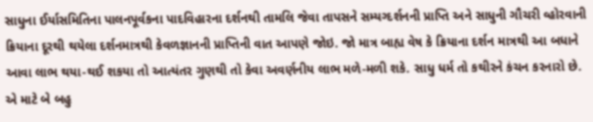સાધુના ઈર્યાસમિતિના પાલનપૂર્વકના પાદવિહારના દર્શનથી તામલિ જેવા તાપસને સમ્યગ્દર્શનની પ્રાપ્તિ અને સાધુની ગૌચરી વ્હોરવાની ક્રિયાના દૂરથી થયેલા દર્શનમાત્રથી કેવળજ્ઞાનની પ્રાપ્તિની વાત આપણે જોઇ. જો માત્ર બાહ્ય વેષ કે ક્રિયાના દર્શન માત્રથી આ બધાને આવા લાભ થયા-થઈ શકયા તો આત્યંતર ગુણથી તો કેવા અવર્ણનીય લાભ મળે-મળી શકે. સાધુ ધર્મ તો કથીરને કંચન કરનારો છે. એ માટે બે બહુ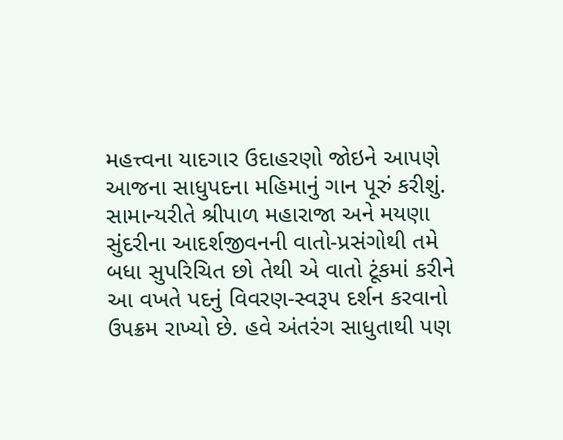મહત્ત્વના યાદગાર ઉદાહરણો જોઇને આપણે આજના સાધુપદના મહિમાનું ગાન પૂરું કરીશું. સામાન્યરીતે શ્રીપાળ મહારાજા અને મયણા સુંદરીના આદર્શજીવનની વાતો-પ્રસંગોથી તમે બધા સુપરિચિત છો તેથી એ વાતો ટૂંકમાં કરીને આ વખતે પદનું વિવરણ-સ્વરૂપ દર્શન કરવાનો ઉપક્રમ રાખ્યો છે. હવે અંતરંગ સાધુતાથી પણ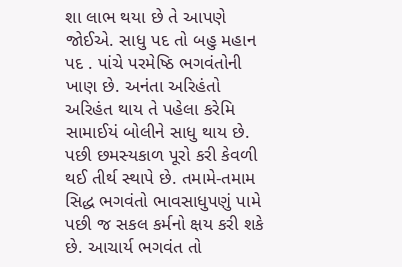શા લાભ થયા છે તે આપણે જોઈએ. સાધુ પદ તો બહુ મહાન પદ . પાંચે પરમેષ્ઠિ ભગવંતોની ખાણ છે. અનંતા અરિહંતો અરિહંત થાય તે પહેલા કરેમિ સામાઈયં બોલીને સાધુ થાય છે. પછી છમસ્યકાળ પૂરો કરી કેવળી થઈ તીર્થ સ્થાપે છે. તમામે-તમામ સિદ્ધ ભગવંતો ભાવસાધુપણું પામે પછી જ સકલ કર્મનો ક્ષય કરી શકે છે. આચાર્ય ભગવંત તો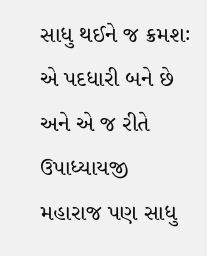સાધુ થઈને જ ક્રમશઃ એ પદધારી બને છે અને એ જ રીતે ઉપાધ્યાયજી મહારાજ પણ સાધુ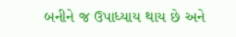બનીને જ ઉપાધ્યાય થાય છે અને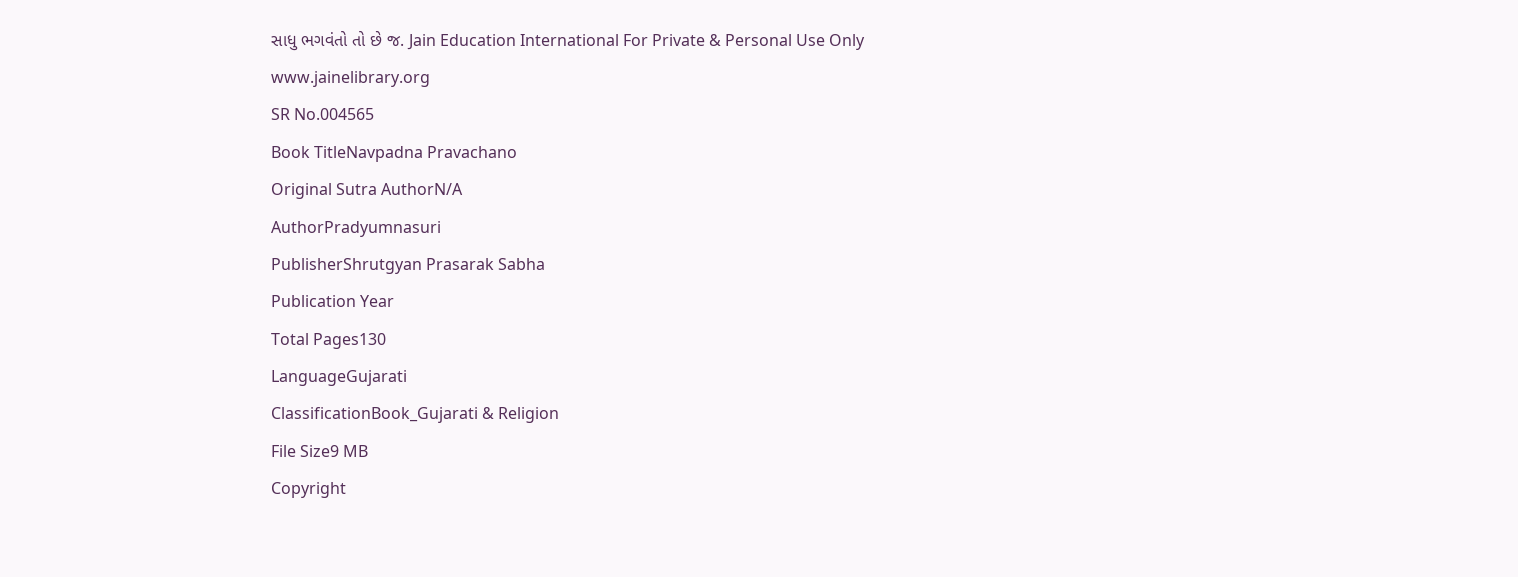સાધુ ભગવંતો તો છે જ. Jain Education International For Private & Personal Use Only www.jainelibrary.org
SR No.004565
Book TitleNavpadna Pravachano
Original Sutra AuthorN/A
AuthorPradyumnasuri
PublisherShrutgyan Prasarak Sabha
Publication Year
Total Pages130
LanguageGujarati
ClassificationBook_Gujarati & Religion
File Size9 MB
Copyright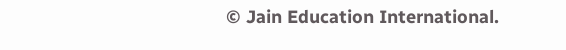© Jain Education International.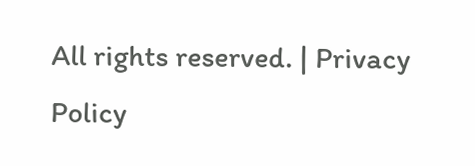All rights reserved. | Privacy Policy